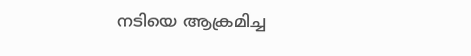നടിയെ ആക്രമിച്ച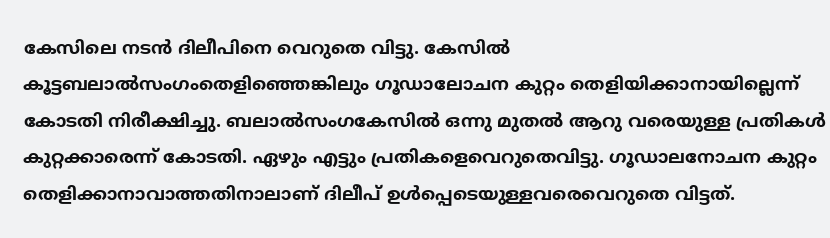കേസിലെ നടൻ ദിലീപിനെ വെറുതെ വിട്ടു. കേസിൽ കൂട്ടബലാൽസംഗംതെളിഞ്ഞെങ്കിലും ഗൂഡാലോചന കുറ്റം തെളിയിക്കാനായില്ലെന്ന് കോടതി നിരീക്ഷിച്ചു. ബലാൽസംഗകേസിൽ ഒന്നു മുതൽ ആറു വരെയുള്ള പ്രതികൾ കുറ്റക്കാരെന്ന് കോടതി. ഏഴും എട്ടും പ്രതികളെവെറുതെവിട്ടു. ഗൂഡാലനോചന കുറ്റം തെളിക്കാനാവാത്തതിനാലാണ് ദിലീപ് ഉൾപ്പെടെയുള്ളവരെവെറുതെ വിട്ടത്.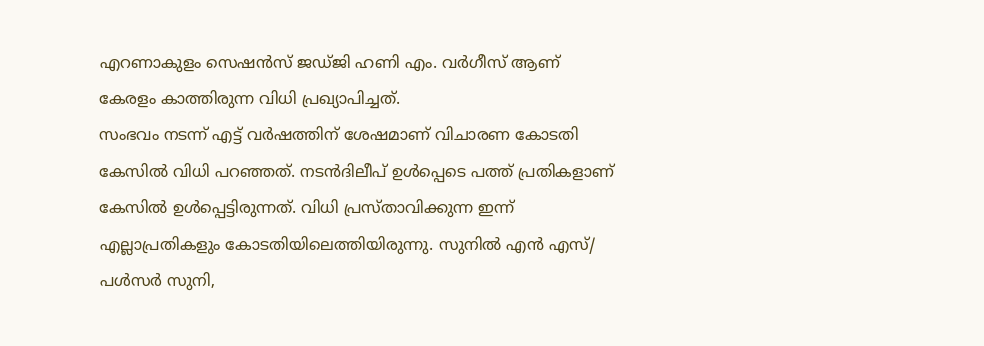എറണാകുളം സെഷൻസ് ജഡ്ജി ഹണി എം. വർഗീസ് ആണ് കേരളം കാത്തിരുന്ന വിധി പ്രഖ്യാപിച്ചത്.
സംഭവം നടന്ന് എട്ട് വർഷത്തിന് ശേഷമാണ് വിചാരണ കോടതി കേസിൽ വിധി പറഞ്ഞത്. നടൻദിലീപ് ഉൾപ്പെടെ പത്ത് പ്രതികളാണ് കേസിൽ ഉൾപ്പെട്ടിരുന്നത്. വിധി പ്രസ്താവിക്കുന്ന ഇന്ന് എല്ലാപ്രതികളും കോടതിയിലെത്തിയിരുന്നു. സുനിൽ എൻ എസ്/ പൾസർ സുനി,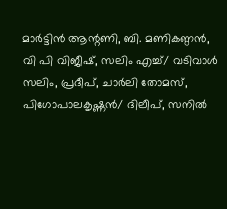മാർട്ടിൻ ആന്റണി, ബി. മണികണ്ഠൻ, വി പി വിജീഷ്, സലിം എച്ച്/ വടിവാൾ സലിം, പ്രദീപ്, ചാർലി തോമസ്, പിഗോപാലകൃഷ്ണൻ/ ദിലീപ്, സനിൽ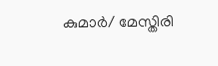കുമാർ/ മേസ്തിരി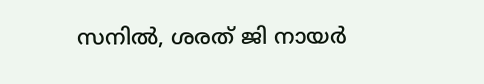സനിൽ, ശരത് ജി നായർ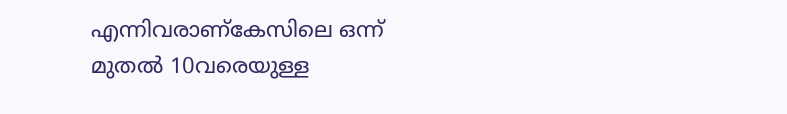എന്നിവരാണ്കേസിലെ ഒന്ന് മുതൽ 10വരെയുള്ള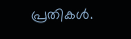പ്രതികൾ.